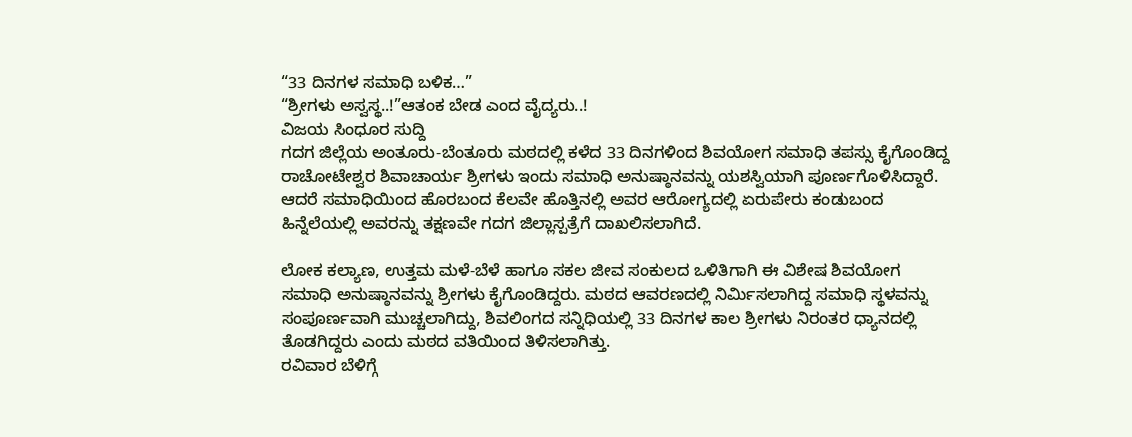“33 ದಿನಗಳ ಸಮಾಧಿ ಬಳಿಕ…”
“ಶ್ರೀಗಳು ಅಸ್ವಸ್ಥ..!”ಆತಂಕ ಬೇಡ ಎಂದ ವೈದ್ಯರು..!
ವಿಜಯ ಸಿಂಧೂರ ಸುದ್ದಿ
ಗದಗ ಜಿಲ್ಲೆಯ ಅಂತೂರು-ಬೆಂತೂರು ಮಠದಲ್ಲಿ ಕಳೆದ 33 ದಿನಗಳಿಂದ ಶಿವಯೋಗ ಸಮಾಧಿ ತಪಸ್ಸು ಕೈಗೊಂಡಿದ್ದ ರಾಚೋಟೇಶ್ವರ ಶಿವಾಚಾರ್ಯ ಶ್ರೀಗಳು ಇಂದು ಸಮಾಧಿ ಅನುಷ್ಠಾನವನ್ನು ಯಶಸ್ವಿಯಾಗಿ ಪೂರ್ಣಗೊಳಿಸಿದ್ದಾರೆ. ಆದರೆ ಸಮಾಧಿಯಿಂದ ಹೊರಬಂದ ಕೆಲವೇ ಹೊತ್ತಿನಲ್ಲಿ ಅವರ ಆರೋಗ್ಯದಲ್ಲಿ ಏರುಪೇರು ಕಂಡುಬಂದ ಹಿನ್ನೆಲೆಯಲ್ಲಿ ಅವರನ್ನು ತಕ್ಷಣವೇ ಗದಗ ಜಿಲ್ಲಾಸ್ಪತ್ರೆಗೆ ದಾಖಲಿಸಲಾಗಿದೆ.

ಲೋಕ ಕಲ್ಯಾಣ, ಉತ್ತಮ ಮಳೆ-ಬೆಳೆ ಹಾಗೂ ಸಕಲ ಜೀವ ಸಂಕುಲದ ಒಳಿತಿಗಾಗಿ ಈ ವಿಶೇಷ ಶಿವಯೋಗ ಸಮಾಧಿ ಅನುಷ್ಠಾನವನ್ನು ಶ್ರೀಗಳು ಕೈಗೊಂಡಿದ್ದರು. ಮಠದ ಆವರಣದಲ್ಲಿ ನಿರ್ಮಿಸಲಾಗಿದ್ದ ಸಮಾಧಿ ಸ್ಥಳವನ್ನು ಸಂಪೂರ್ಣವಾಗಿ ಮುಚ್ಚಲಾಗಿದ್ದು, ಶಿವಲಿಂಗದ ಸನ್ನಿಧಿಯಲ್ಲಿ 33 ದಿನಗಳ ಕಾಲ ಶ್ರೀಗಳು ನಿರಂತರ ಧ್ಯಾನದಲ್ಲಿ ತೊಡಗಿದ್ದರು ಎಂದು ಮಠದ ವತಿಯಿಂದ ತಿಳಿಸಲಾಗಿತ್ತು.
ರವಿವಾರ ಬೆಳಿಗ್ಗೆ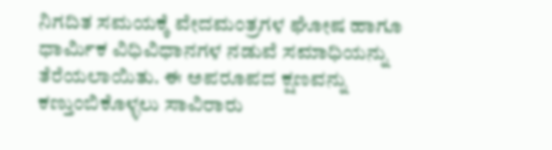ನಿಗದಿತ ಸಮಯಕ್ಕೆ ವೇದಮಂತ್ರಗಳ ಘೋಷ ಹಾಗೂ ಧಾರ್ಮಿಕ ವಿಧಿವಿಧಾನಗಳ ನಡುವೆ ಸಮಾಧಿಯನ್ನು ತೆರೆಯಲಾಯಿತು. ಈ ಅಪರೂಪದ ಕ್ಷಣವನ್ನು ಕಣ್ತುಂಬಿಕೊಳ್ಳಲು ಸಾವಿರಾರು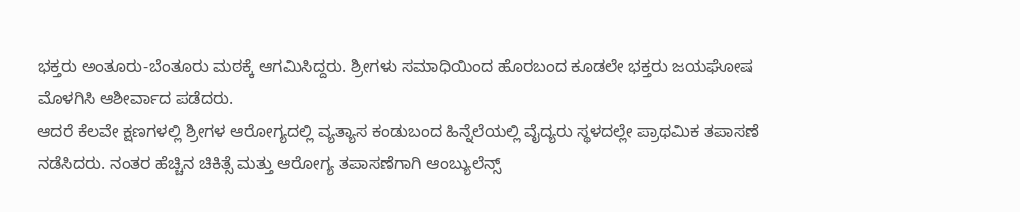ಭಕ್ತರು ಅಂತೂರು-ಬೆಂತೂರು ಮಠಕ್ಕೆ ಆಗಮಿಸಿದ್ದರು. ಶ್ರೀಗಳು ಸಮಾಧಿಯಿಂದ ಹೊರಬಂದ ಕೂಡಲೇ ಭಕ್ತರು ಜಯಘೋಷ ಮೊಳಗಿಸಿ ಆಶೀರ್ವಾದ ಪಡೆದರು.
ಆದರೆ ಕೆಲವೇ ಕ್ಷಣಗಳಲ್ಲಿ ಶ್ರೀಗಳ ಆರೋಗ್ಯದಲ್ಲಿ ವ್ಯತ್ಯಾಸ ಕಂಡುಬಂದ ಹಿನ್ನೆಲೆಯಲ್ಲಿ ವೈದ್ಯರು ಸ್ಥಳದಲ್ಲೇ ಪ್ರಾಥಮಿಕ ತಪಾಸಣೆ ನಡೆಸಿದರು. ನಂತರ ಹೆಚ್ಚಿನ ಚಿಕಿತ್ಸೆ ಮತ್ತು ಆರೋಗ್ಯ ತಪಾಸಣೆಗಾಗಿ ಆಂಬ್ಯುಲೆನ್ಸ್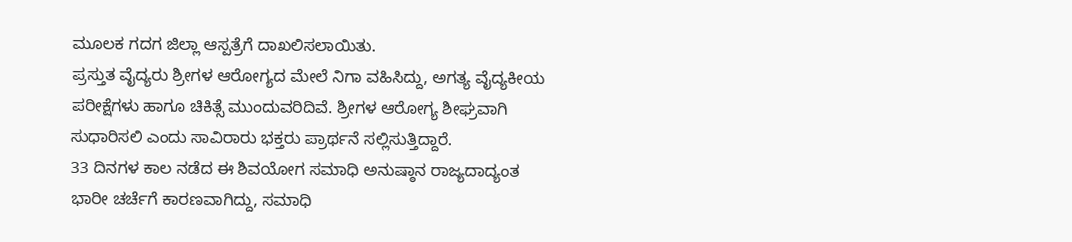ಮೂಲಕ ಗದಗ ಜಿಲ್ಲಾ ಆಸ್ಪತ್ರೆಗೆ ದಾಖಲಿಸಲಾಯಿತು.
ಪ್ರಸ್ತುತ ವೈದ್ಯರು ಶ್ರೀಗಳ ಆರೋಗ್ಯದ ಮೇಲೆ ನಿಗಾ ವಹಿಸಿದ್ದು, ಅಗತ್ಯ ವೈದ್ಯಕೀಯ ಪರೀಕ್ಷೆಗಳು ಹಾಗೂ ಚಿಕಿತ್ಸೆ ಮುಂದುವರಿದಿವೆ. ಶ್ರೀಗಳ ಆರೋಗ್ಯ ಶೀಘ್ರವಾಗಿ ಸುಧಾರಿಸಲಿ ಎಂದು ಸಾವಿರಾರು ಭಕ್ತರು ಪ್ರಾರ್ಥನೆ ಸಲ್ಲಿಸುತ್ತಿದ್ದಾರೆ.
33 ದಿನಗಳ ಕಾಲ ನಡೆದ ಈ ಶಿವಯೋಗ ಸಮಾಧಿ ಅನುಷ್ಠಾನ ರಾಜ್ಯದಾದ್ಯಂತ ಭಾರೀ ಚರ್ಚೆಗೆ ಕಾರಣವಾಗಿದ್ದು, ಸಮಾಧಿ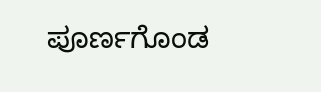ಪೂರ್ಣಗೊಂಡ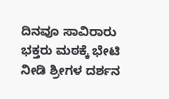ದಿನವೂ ಸಾವಿರಾರು ಭಕ್ತರು ಮಠಕ್ಕೆ ಭೇಟಿ ನೀಡಿ ಶ್ರೀಗಳ ದರ್ಶನ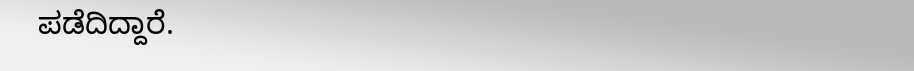ಪಡೆದಿದ್ದಾರೆ.